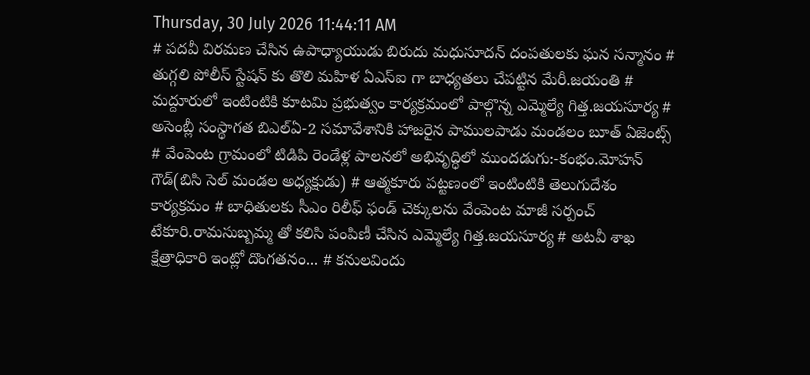Thursday, 30 July 2026 11:44:11 AM
# పదవీ విరమణ చేసిన ఉపాధ్యాయుడు బిరుదు మధుసూదన్ దంపతులకు ఘన సన్మానం # తుగ్గలి పోలీస్ స్టేషన్ కు తొలి మహిళ ఏఎస్ఐ గా బాధ్యతలు చేపట్టిన మేరీ.జయంతి # మద్దూరులో ఇంటింటికి కూటమి ప్రభుత్వం కార్యక్రమంలో పాల్గొన్న ఎమ్మెల్యే గిత్త.జయసూర్య # అసెంబ్లీ సంస్థాగత బిఎల్ఏ-2 సమావేశానికి హాజరైన పాములపాడు మండలం బూత్ ఏజెంట్స్ # వేంపెంట గ్రామంలో టిడిపి రెండేళ్ల పాలనలో అభివృద్ధిలో ముందడుగు:-కంభం.మోహన్ గౌడ్(బిసి సెల్ మండల అధ్యక్షుడు) # ఆత్మకూరు పట్టణంలో ఇంటింటికి తెలుగుదేశం కార్యక్రమం # బాధితులకు సీఎం రిలీఫ్ ఫండ్ చెక్కులను వేంపెంట మాజీ సర్పంచ్ టేకూరి.రామసుబ్బమ్మ తో కలిసి పంపిణీ చేసిన ఎమ్మెల్యే గిత్త.జయసూర్య # అటవీ శాఖ క్షేత్రాధికారి ఇంట్లో దొంగతనం... # కనులవిందు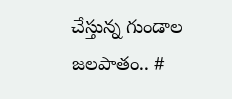చేస్తున్న గుండాల జలపాతం.. #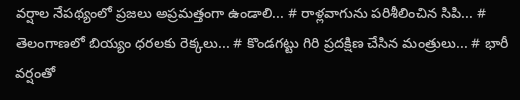వర్షాల నేపథ్యంలో ప్రజలు అప్రమత్తంగా ఉండాలి... # రాళ్లవాగును పరిశీలించిన సిపి... # తెలంగాణలో బియ్యం ధరలకు రెక్కలు... # కొండగట్టు గిరి ప్రదక్షిణ చేసిన మంత్రులు... # భారీ వర్షంతో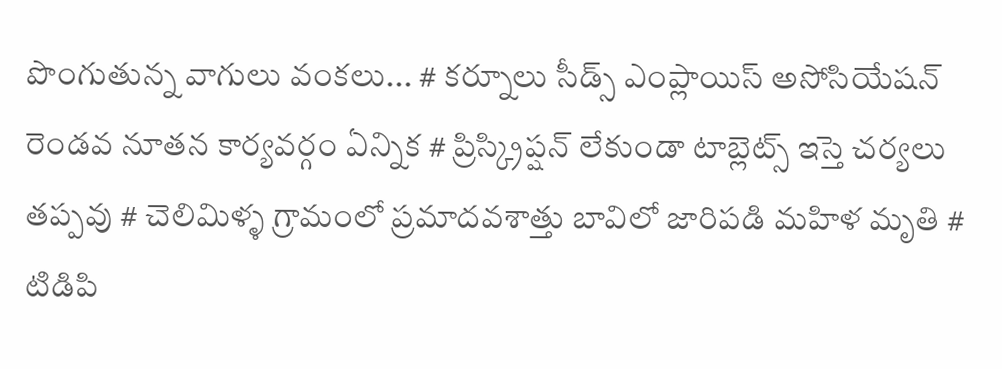పొంగుతున్న వాగులు వంకలు... # కర్నూలు సీడ్స్ ఎంప్లాయిస్ అసోసియేషన్ రెండవ నూతన కార్యవర్గం ఏన్నిక # ప్రిస్క్రిప్షన్ లేకుండా టాబ్లెట్స్ ఇస్తె చర్యలు తప్పవు # చెలిమిళ్ళ గ్రామంలో ప్రమాదవశాత్తు బావిలో జారిపడి మహిళ మృతి # టిడిపి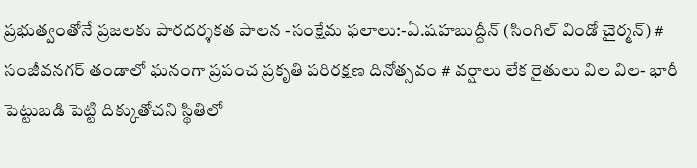ప్రభుత్వంతోనే ప్రజలకు పారదర్శకత పాలన -సంక్షేమ ఫలాలు:-ఏ.షహబుద్దీన్ (సింగిల్ విండో చైర్మన్) # సంజీవనగర్ తండాలో ఘనంగా ప్రపంచ ప్రకృతి పరిరక్షణ దినోత్సవం # వర్షాలు లేక రైతులు విల విల- భారీ పెట్టుబడి పెట్టి దిక్కుతోచని స్థితిలో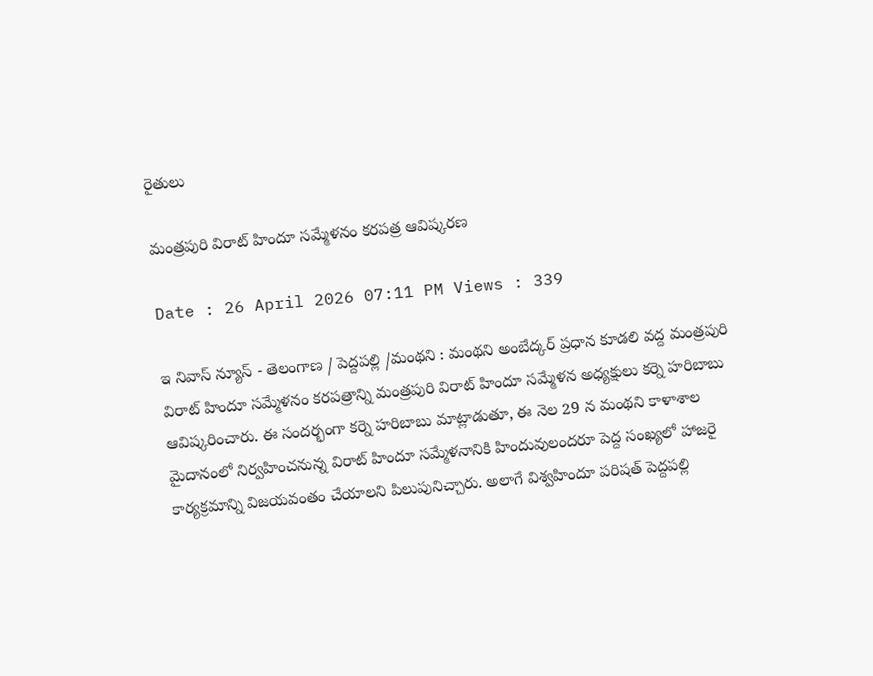రైతులు

మంత్రపురి విరాట్ హిందూ సమ్మేళనం కరపత్ర ఆవిష్కరణ

Date : 26 April 2026 07:11 PM Views : 339

ఇ నివాస్ న్యూస్ - తెలంగాణ / పెద్దపల్లి /మంథని : మంథని అంబేద్కర్ ప్రధాన కూడలి వద్ద మంత్రపురి విరాట్ హిందూ సమ్మేళనం కరపత్రాన్ని మంత్రపురి విరాట్ హిందూ సమ్మేళన అధ్యక్షులు కర్నె హరిబాబు ఆవిష్కరించారు. ఈ సందర్భంగా కర్నె హరిబాబు మాట్లాడుతూ, ఈ నెల 29 న మంథని కాళాశాల మైదానంలో నిర్వహించనున్న విరాట్ హిందూ సమ్మేళనానికి హిందువులందరూ పెద్ద సంఖ్యలో హాజరై కార్యక్రమాన్ని విజయవంతం చేయాలని పిలుపునిచ్చారు. అలాగే విశ్వహిందూ పరిషత్ పెద్దపల్లి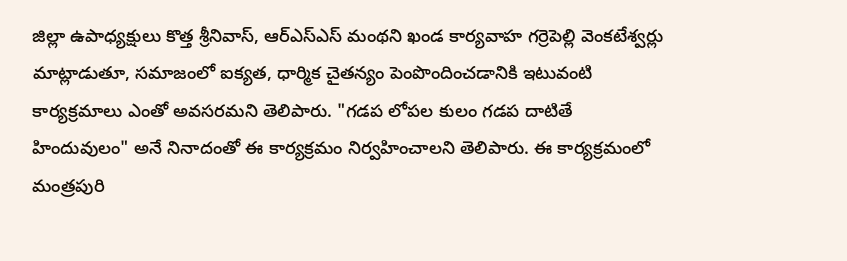జిల్లా ఉపాధ్యక్షులు కొత్త శ్రీనివాస్, ఆర్ఎస్ఎస్ మంథని ఖండ కార్యవాహ గర్రెపెల్లి వెంకటేశ్వర్లు మాట్లాడుతూ, సమాజంలో ఐక్యత, ధార్మిక చైతన్యం పెంపొందించడానికి ఇటువంటి కార్యక్రమాలు ఎంతో అవసరమని తెలిపారు. "గడప లోపల కులం గడప దాటితే హిందువులం" అనే నినాదంతో ఈ కార్యక్రమం నిర్వహించాలని తెలిపారు. ఈ కార్యక్రమంలో మంత్రపురి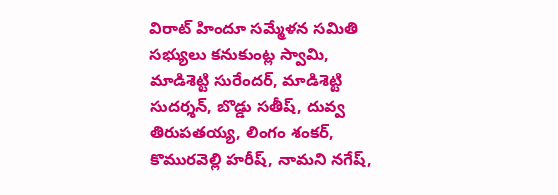విరాట్ హిందూ సమ్మేళన సమితి సభ్యులు కనుకుంట్ల స్వామి, మాడిశెట్టి సురేందర్, మాడిశెట్టి సుదర్శన్, బొడ్డు సతీష్, దువ్వ తిరుపతయ్య, లింగం శంకర్, కొమురవెల్లి హరీష్, నామని నగేష్,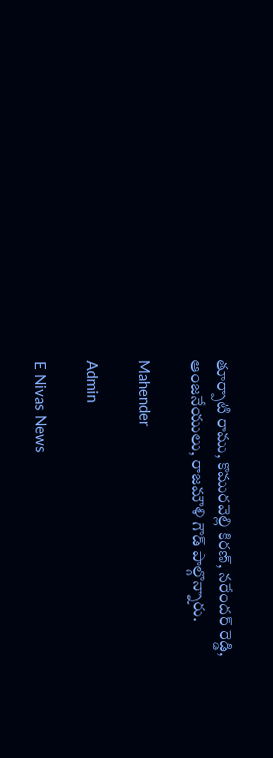తూర్పాటి రాము, కొమురవెల్లి కిరణ్, నరేందర్ రెడ్డి, ఆంజనేయులు, రాజమౌళి గౌడ్ పాల్గొన్నారు.

Mahender

Admin

E Nivas News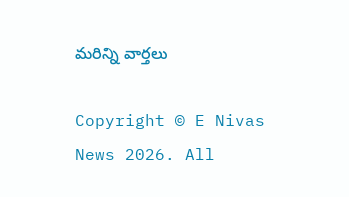మరిన్ని వార్తలు

Copyright © E Nivas News 2026. All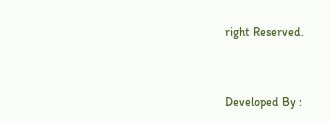right Reserved.



Developed By :